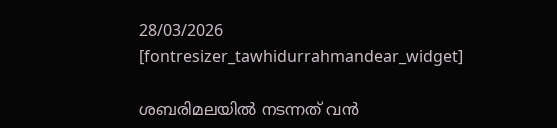28/03/2026
[fontresizer_tawhidurrahmandear_widget]

ശബരിമലയില്‍ നടന്നത് വന്‍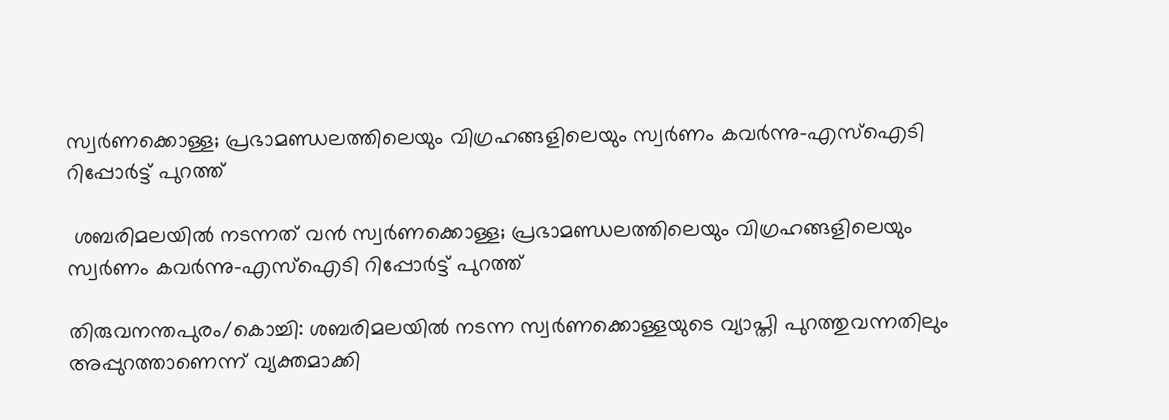സ്വര്‍ണക്കൊള്ള; പ്രഭാമണ്ഡലത്തിലെയും വിഗ്രഹങ്ങളിലെയും സ്വര്‍ണം കവര്‍ന്നു-എസ്‌ഐടി റിപ്പോര്‍ട്ട് പുറത്ത്

 ശബരിമലയില്‍ നടന്നത് വന്‍ സ്വര്‍ണക്കൊള്ള; പ്രഭാമണ്ഡലത്തിലെയും വിഗ്രഹങ്ങളിലെയും സ്വര്‍ണം കവര്‍ന്നു-എസ്‌ഐടി റിപ്പോര്‍ട്ട് പുറത്ത്

തിരുവനന്തപുരം/കൊച്ചി: ശബരിമലയില്‍ നടന്ന സ്വര്‍ണക്കൊള്ളയുടെ വ്യാപ്തി പുറത്തുവന്നതിലും അപ്പുറത്താണെന്ന് വ്യക്തമാക്കി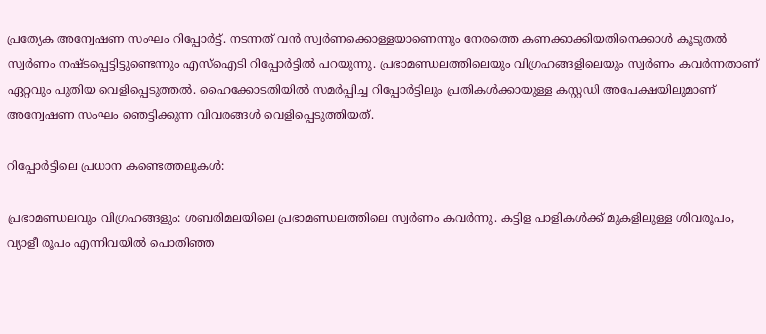പ്രത്യേക അന്വേഷണ സംഘം റിപ്പോര്‍ട്ട്. നടന്നത് വന്‍ സ്വര്‍ണക്കൊള്ളയാണെന്നും നേരത്തെ കണക്കാക്കിയതിനെക്കാള്‍ കൂടുതല്‍ സ്വര്‍ണം നഷ്ടപ്പെട്ടിട്ടുണ്ടെന്നും എസ്‌ഐടി റിപ്പോര്‍ട്ടില്‍ പറയുന്നു. പ്രഭാമണ്ഡലത്തിലെയും വിഗ്രഹങ്ങളിലെയും സ്വര്‍ണം കവര്‍ന്നതാണ് ഏറ്റവും പുതിയ വെളിപ്പെടുത്തല്‍. ഹൈക്കോടതിയില്‍ സമര്‍പ്പിച്ച റിപ്പോര്‍ട്ടിലും പ്രതികള്‍ക്കായുള്ള കസ്റ്റഡി അപേക്ഷയിലുമാണ് അന്വേഷണ സംഘം ഞെട്ടിക്കുന്ന വിവരങ്ങള്‍ വെളിപ്പെടുത്തിയത്.

റിപ്പോര്‍ട്ടിലെ പ്രധാന കണ്ടെത്തലുകള്‍:

പ്രഭാമണ്ഡലവും വിഗ്രഹങ്ങളും: ശബരിമലയിലെ പ്രഭാമണ്ഡലത്തിലെ സ്വര്‍ണം കവര്‍ന്നു. കട്ടിള പാളികള്‍ക്ക് മുകളിലുള്ള ശിവരൂപം, വ്യാളീ രൂപം എന്നിവയില്‍ പൊതിഞ്ഞ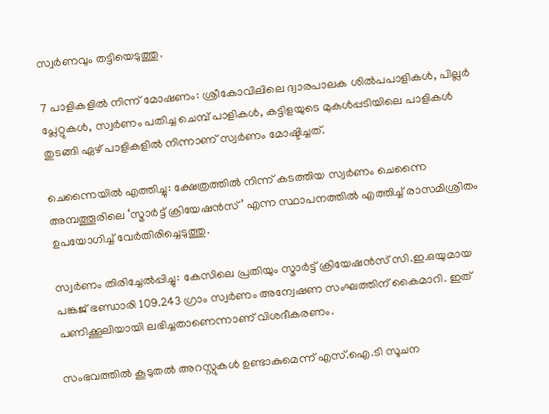സ്വര്‍ണവും തട്ടിയെടുത്തു.

7 പാളികളില്‍ നിന്ന് മോഷണം: ശ്രീകോവിലിലെ ദ്വാരപാലക ശില്‍പപാളികള്‍, പില്ലര്‍ പ്ലേറ്റുകള്‍, സ്വര്‍ണം പതിച്ച ചെമ്പ് പാളികള്‍, കട്ടിളയുടെ മുകള്‍പ്പടിയിലെ പാളികള്‍ തുടങ്ങി ഏഴ് പാളികളില്‍ നിന്നാണ് സ്വര്‍ണം മോഷ്ടിച്ചത്.

ചെന്നൈയില്‍ എത്തിച്ചു: ക്ഷേത്രത്തില്‍ നിന്ന് കടത്തിയ സ്വര്‍ണം ചെന്നൈ അമ്പത്തൂരിലെ ‘സ്മാര്‍ട്ട് ക്രിയേഷന്‍സ്’ എന്ന സ്ഥാപനത്തില്‍ എത്തിച്ച് രാസമിശ്രിതം ഉപയോഗിച്ച് വേര്‍തിരിച്ചെടുത്തു.

സ്വര്‍ണം തിരിച്ചേല്‍പ്പിച്ചു: കേസിലെ പ്രതിയും സ്മാര്‍ട്ട് ക്രിയേഷന്‍സ് സി.ഇ.ഒയുമായ പങ്കജ് ഭണ്ഡാരി 109.243 ഗ്രാം സ്വര്‍ണം അന്വേഷണ സംഘത്തിന് കൈമാറി. ഇത് പണിക്കൂലിയായി ലഭിച്ചതാണെന്നാണ് വിശദീകരണം.

സംഭവത്തില്‍ കൂടുതല്‍ അറസ്റ്റുകള്‍ ഉണ്ടാകുമെന്ന് എസ്.ഐ.ടി സൂചന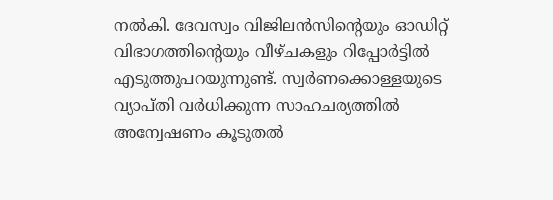നല്‍കി. ദേവസ്വം വിജിലന്‍സിന്റെയും ഓഡിറ്റ് വിഭാഗത്തിന്റെയും വീഴ്ചകളും റിപ്പോര്‍ട്ടില്‍ എടുത്തുപറയുന്നുണ്ട്. സ്വര്‍ണക്കൊള്ളയുടെ വ്യാപ്തി വര്‍ധിക്കുന്ന സാഹചര്യത്തില്‍ അന്വേഷണം കൂടുതല്‍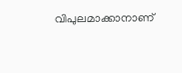വിപുലമാക്കാനാണ്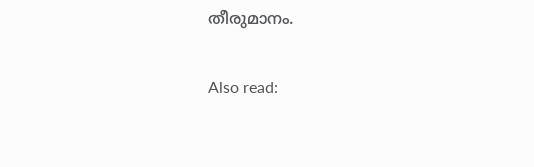തീരുമാനം.

Also read: